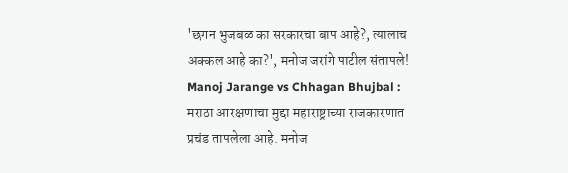'छगन भुजबळ का सरकारचा बाप आहे?, त्यालाच अक्कल आहे का?', मनोज जरांगे पाटील संतापले!
Manoj Jarange vs Chhagan Bhujbal : मराठा आरक्षणाचा मुद्दा महाराष्ट्राच्या राजकारणात प्रचंड तापलेला आहे. मनोज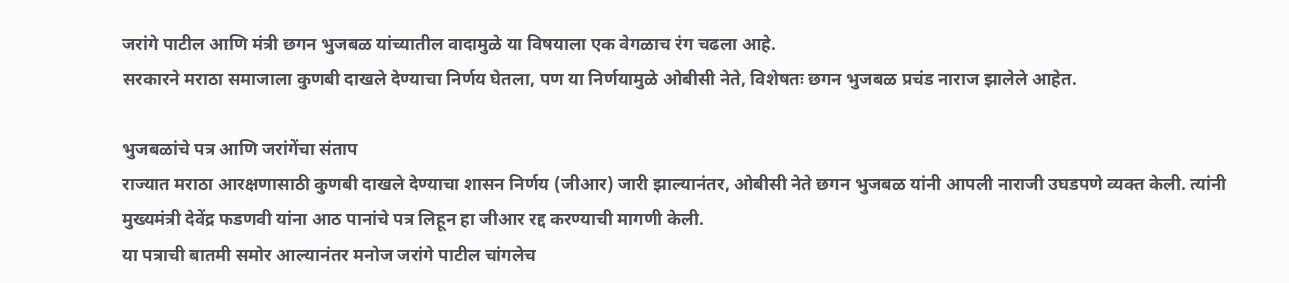जरांगे पाटील आणि मंत्री छगन भुजबळ यांच्यातील वादामुळे या विषयाला एक वेगळाच रंग चढला आहे.
सरकारने मराठा समाजाला कुणबी दाखले देण्याचा निर्णय घेतला, पण या निर्णयामुळे ओबीसी नेते, विशेषतः छगन भुजबळ प्रचंड नाराज झालेले आहेत.

भुजबळांचे पत्र आणि जरांगेंचा संताप
राज्यात मराठा आरक्षणासाठी कुणबी दाखले देण्याचा शासन निर्णय (जीआर) जारी झाल्यानंतर, ओबीसी नेते छगन भुजबळ यांनी आपली नाराजी उघडपणे व्यक्त केली. त्यांनी मुख्यमंत्री देवेंद्र फडणवी यांना आठ पानांचे पत्र लिहून हा जीआर रद्द करण्याची मागणी केली.
या पत्राची बातमी समोर आल्यानंतर मनोज जरांगे पाटील चांगलेच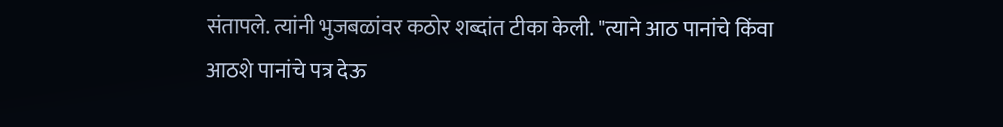संतापले. त्यांनी भुजबळांवर कठोर शब्दांत टीका केली. "त्याने आठ पानांचे किंवा आठशे पानांचे पत्र देऊ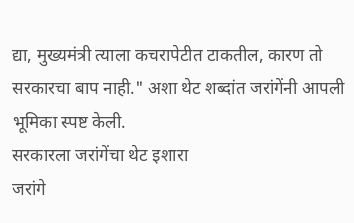द्या, मुख्यमंत्री त्याला कचरापेटीत टाकतील, कारण तो सरकारचा बाप नाही." अशा थेट शब्दांत जरांगेंनी आपली भूमिका स्पष्ट केली.
सरकारला जरांगेंचा थेट इशारा
जरांगे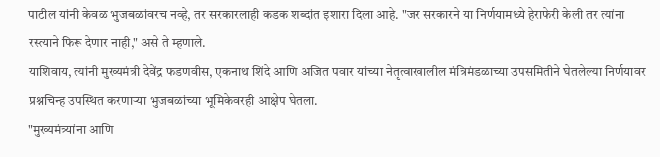पाटील यांनी केवळ भुजबळांवरच नव्हे, तर सरकारलाही कडक शब्दांत इशारा दिला आहे. "जर सरकारने या निर्णयामध्ये हेराफेरी केली तर त्यांना रस्त्याने फिरू देणार नाही," असे ते म्हणाले.
याशिवाय, त्यांनी मुख्यमंत्री देवेंद्र फडणवीस, एकनाथ शिंदे आणि अजित पवार यांच्या नेतृत्वाखालील मंत्रिमंडळाच्या उपसमितीने घेतलेल्या निर्णयावर प्रश्नचिन्ह उपस्थित करणाऱ्या भुजबळांच्या भूमिकेवरही आक्षेप घेतला.
"मुख्यमंत्र्यांना आणि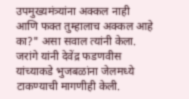उपमुख्यमंत्र्यांना अक्कल नाही आणि फक्त तुम्हालाच अक्कल आहे का?" असा सवाल त्यांनी केला.
जरांगे यांनी देवेंद्र फडणवीस यांच्याकडे भुजबळांना जेलमध्ये टाकण्याची मागणीही केली.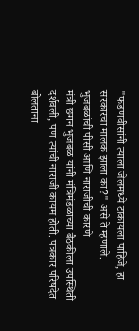"फडणवीसांनी त्याला जेलमध्ये टाकायला पाहिजे, हा सरकारचा मालक झाला का?" असे ते म्हणाले.
भुजबळांची पीसी आणि नाराजीची कारणे
मंत्री छगन भुजबळ यांनी मंत्रिमंडळाच्या बैठकीला उपस्थिती दर्शवली, पण त्यांची नाराजी कायम होती. पत्रकार परिषदेत बोलताना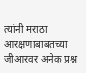त्यांनी मराठा आरक्षणाबाबतच्या जीआरवर अनेक प्रश्न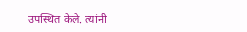उपस्थित केले. त्यांनी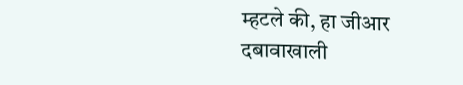म्हटले की, हा जीआर दबावाखाली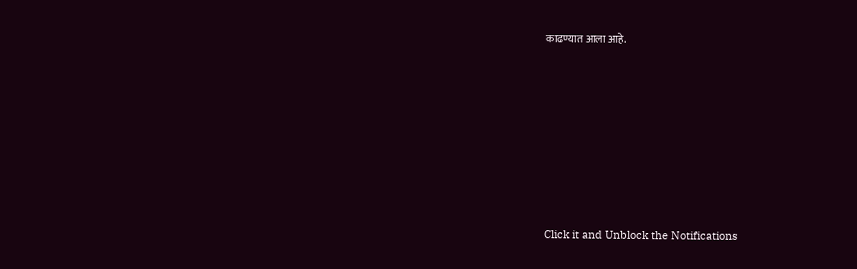काढण्यात आला आहे.












Click it and Unblock the Notifications